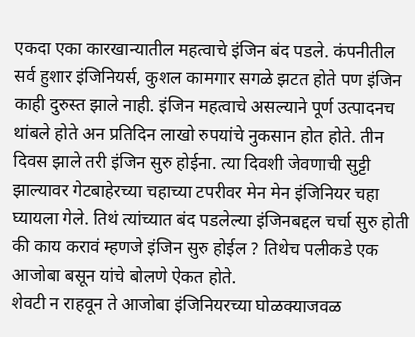एकदा एका कारखान्यातील महत्वाचे इंजिन बंद पडले. कंपनीतील सर्व हुशार इंजिनियर्स, कुशल कामगार सगळे झटत होते पण इंजिन काही दुरुस्त झाले नाही. इंजिन महत्वाचे असल्याने पूर्ण उत्पादनच थांबले होते अन प्रतिदिन लाखो रुपयांचे नुकसान होत होते. तीन दिवस झाले तरी इंजिन सुरु होईना. त्या दिवशी जेवणाची सुट्टी झाल्यावर गेटबाहेरच्या चहाच्या टपरीवर मेन मेन इंजिनियर चहा घ्यायला गेले. तिथं त्यांच्यात बंद पडलेल्या इंजिनबद्दल चर्चा सुरु होती की काय करावं म्हणजे इंजिन सुरु होईल ? तिथेच पलीकडे एक आजोबा बसून यांचे बोलणे ऐकत होते.
शेवटी न राहवून ते आजोबा इंजिनियरच्या घोळक्याजवळ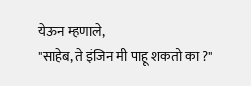येऊन म्हणाले,
"साहेब, ते इंजिन मी पाहू शकतो का ?"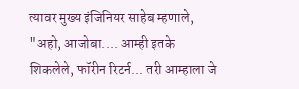त्यावर मुख्य इंजिनियर साहेब म्हणाले,
"अहो, आजोबा.... आम्ही इतके शिकलेले, फॉरीन रिटर्न... तरी आम्हाला जे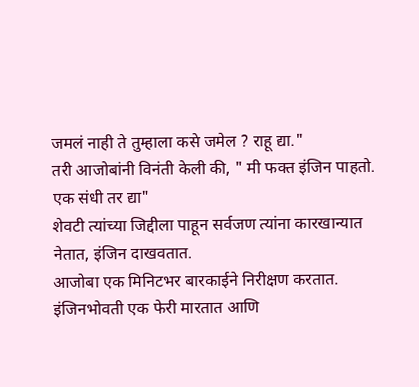जमलं नाही ते तुम्हाला कसे जमेल ? राहू द्या."
तरी आजोबांनी विनंती केली की, " मी फक्त इंजिन पाहतो. एक संधी तर द्या"
शेवटी त्यांच्या जिद्दीला पाहून सर्वजण त्यांना कारखान्यात नेतात, इंजिन दाखवतात.
आजोबा एक मिनिटभर बारकाईने निरीक्षण करतात. इंजिनभोवती एक फेरी मारतात आणि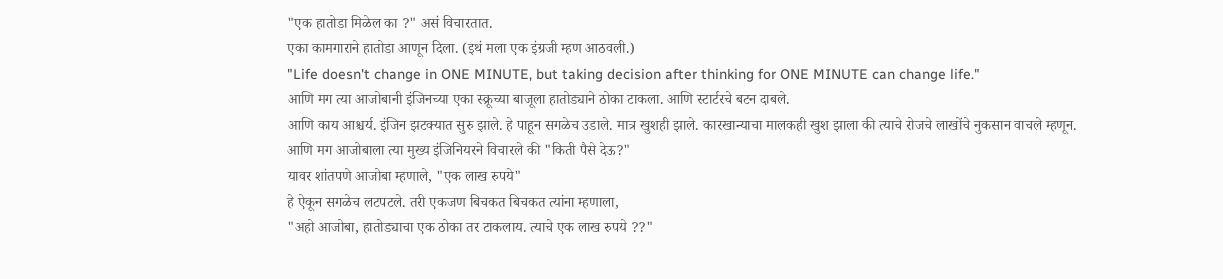"एक हातोडा मिळेल का ?" असं विचारतात.
एका कामगाराने हातोडा आणून दिला. (इथं मला एक इंग्रजी म्हण आठवली.)
"Life doesn't change in ONE MINUTE, but taking decision after thinking for ONE MINUTE can change life."
आणि मग त्या आजोबानी इंजिनच्या एका स्क्रूच्या बाजूला हातोड्याने ठोका टाकला. आणि स्टार्टरचे बटन दाबले.
आणि काय आश्चर्य. इंजिन झटक्यात सुरु झाले. हे पाहून सगळेच उडाले. मात्र खुशही झाले. कारखान्याचा मालकही खुश झाला की त्याचे रोजचे लाखोंचे नुकसान वाचले म्हणून.
आणि मग आजोबाला त्या मुख्य इंजिनियरने विचारले की "किती पैसे देऊ?"
यावर शांतपणे आजोबा म्हणाले, "एक लाख रुपये"
हे ऐकून सगळेच लटपटले. तरी एकजण बिचकत बिचकत त्यांना म्हणाला,
"अहो आजोबा, हातोड्याचा एक ठोका तर टाकलाय. त्याचे एक लाख रुपये ??"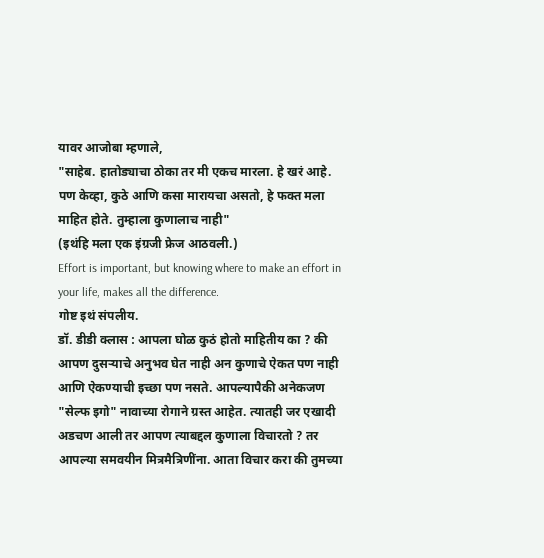यावर आजोबा म्हणाले,
"साहेब. हातोड्याचा ठोका तर मी एकच मारला. हे खरं आहे. पण केव्हा, कुठे आणि कसा मारायचा असतो, हे फक्त मला माहित होते. तुम्हाला कुणालाच नाही"
(इथंहि मला एक इंग्रजी फ्रेज आठवली.)
Effort is important, but knowing where to make an effort in your life, makes all the difference.
गोष्ट इथं संपलीय.
डॉ. डीडी क्लास : आपला घोळ कुठं होतो माहितीय का ? की आपण दुसऱ्याचे अनुभव घेत नाही अन कुणाचे ऐकत पण नाही आणि ऐकण्याची इच्छा पण नसते. आपल्यापैकी अनेकजण "सेल्फ इगो" नावाच्या रोगाने ग्रस्त आहेत. त्यातही जर एखादी अडचण आली तर आपण त्याबद्दल कुणाला विचारतो ? तर आपल्या समवयीन मित्रमैत्रिणींना. आता विचार करा की तुमच्या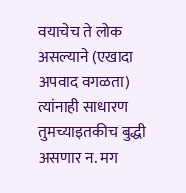वयाचेच ते लोक असल्याने (एखादा अपवाद वगळता) त्यांनाही साधारण तुमच्याइतकीच बुद्धी असणार न. मग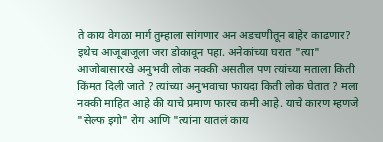ते काय वेगळा मार्ग तुम्हाला सांगणार अन अडचणीतून बाहेर काढणार?
इथेच आजूबाजूला जरा डोकावून पहा. अनेकांच्या घरात "त्या" आजोबासारखे अनुभवी लोक नक्की असतील पण त्यांच्या मताला किती किंमत दिली जाते ? त्यांच्या अनुभवाचा फायदा किती लोक घेतात ? मला नक्की माहित आहे की याचे प्रमाण फारच कमी आहे. याचे कारण म्हणजे "सेल्फ इगो" रोग आणि "त्यांना यातलं काय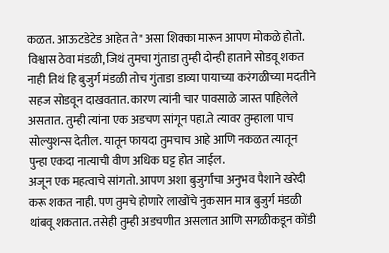कळत. आऊटडेटेड आहेत ते" असा शिक्का मारून आपण मोकळे होतो. विश्वास ठेवा मंडळी, जिथं तुमचा गुंताडा तुम्ही दोन्ही हाताने सोडवू शकत नाही तिथं हि बुजुर्ग मंडळी तोच गुंताडा डाव्या पायाच्या करंगळीच्या मदतीने सहज सोडवून दाखवतात. कारण त्यांनी चार पावसाळे जास्त पाहिलेले असतात. तुम्ही त्यांना एक अडचण सांगून पहा.ते त्यावर तुम्हाला पाच सोल्युशन्स देतील. यातून फायदा तुमचाच आहे आणि नकळत त्यातून पुन्हा एकदा नात्याची वीण अधिक घट्ट होत जाईल.
अजून एक महत्वाचे सांगतो. आपण अशा बुजुर्गांचा अनुभव पैशाने खरेदी करू शकत नाही. पण तुमचे होणारे लाखोंचे नुकसान मात्र बुजुर्ग मंडळी थांबवू शकतात. तसेही तुम्ही अडचणीत असलात आणि सगळीकडून कोंडी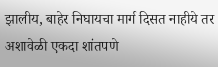झालीय, बाहेर निघायचा मार्ग दिसत नाहीये तर अशावेळी एकदा शांतपणे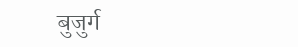बुजुर्ग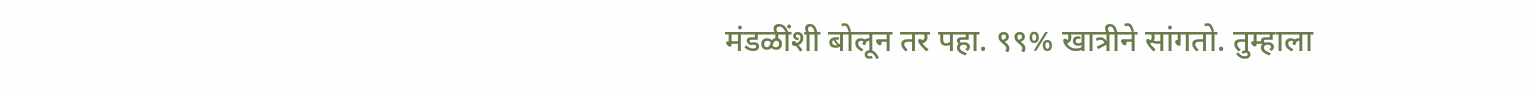मंडळींशी बोलून तर पहा. ९९% खात्रीने सांगतो. तुम्हाला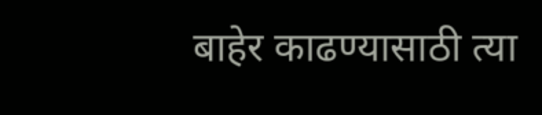बाहेर काढण्यासाठी त्या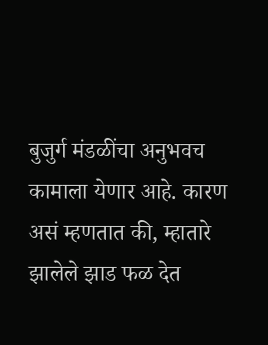बुजुर्ग मंडळींचा अनुभवच कामाला येणार आहे. कारण असं म्हणतात की, म्हातारे झालेले झाड फळ देत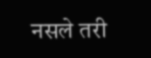नसले तरी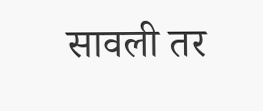सावली तर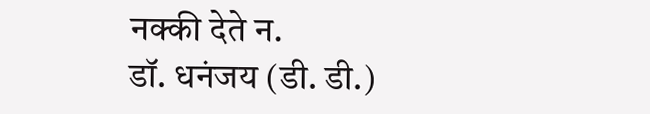नक्की देते न.
डॉ. धनंजय (डी. डी.)